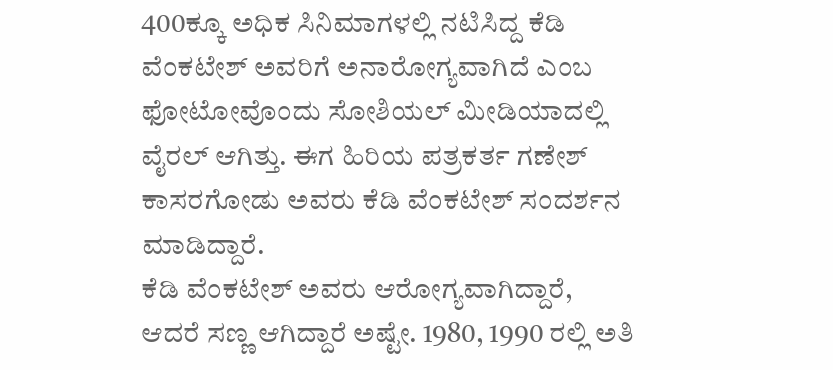400ಕ್ಕೂ ಅಧಿಕ ಸಿನಿಮಾಗಳಲ್ಲಿ ನಟಿಸಿದ್ದ ಕೆಡಿ ವೆಂಕಟೇಶ್ ಅವರಿಗೆ ಅನಾರೋಗ್ಯವಾಗಿದೆ ಎಂಬ ಫೋಟೋವೊಂದು ಸೋಶಿಯಲ್ ಮೀಡಿಯಾದಲ್ಲಿ ವೈರಲ್ ಆಗಿತ್ತು. ಈಗ ಹಿರಿಯ ಪತ್ರಕರ್ತ ಗಣೇಶ್ ಕಾಸರಗೋಡು ಅವರು ಕೆಡಿ ವೆಂಕಟೇಶ್ ಸಂದರ್ಶನ ಮಾಡಿದ್ದಾರೆ.
ಕೆಡಿ ವೆಂಕಟೇಶ್ ಅವರು ಆರೋಗ್ಯವಾಗಿದ್ದಾರೆ, ಆದರೆ ಸಣ್ಣ ಆಗಿದ್ದಾರೆ ಅಷ್ಟೇ. 1980, 1990 ರಲ್ಲಿ ಅತಿ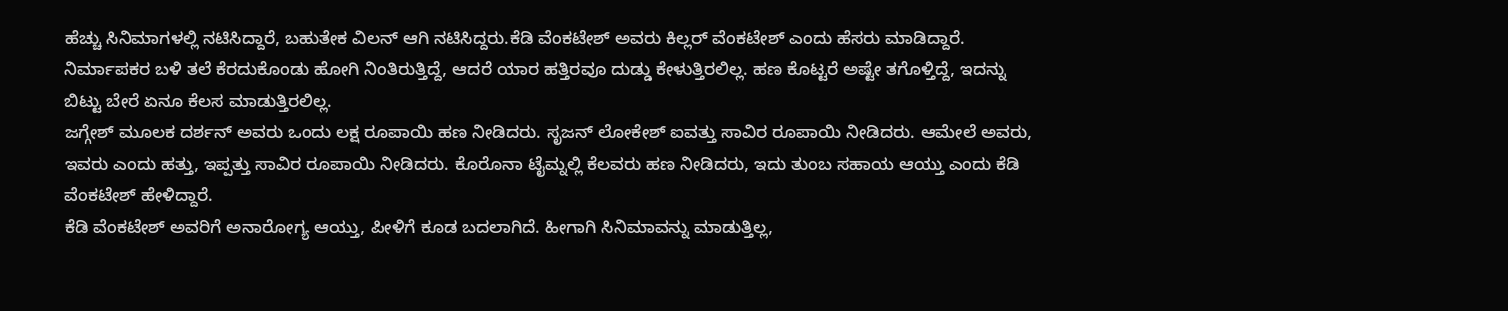ಹೆಚ್ಚು ಸಿನಿಮಾಗಳಲ್ಲಿ ನಟಿಸಿದ್ದಾರೆ, ಬಹುತೇಕ ವಿಲನ್ ಆಗಿ ನಟಿಸಿದ್ದರು.ಕೆಡಿ ವೆಂಕಟೇಶ್ ಅವರು ಕಿಲ್ಲರ್ ವೆಂಕಟೇಶ್ ಎಂದು ಹೆಸರು ಮಾಡಿದ್ದಾರೆ.
ನಿರ್ಮಾಪಕರ ಬಳಿ ತಲೆ ಕೆರದುಕೊಂಡು ಹೋಗಿ ನಿಂತಿರುತ್ತಿದ್ದೆ, ಆದರೆ ಯಾರ ಹತ್ತಿರವೂ ದುಡ್ಡು ಕೇಳುತ್ತಿರಲಿಲ್ಲ. ಹಣ ಕೊಟ್ಟರೆ ಅಷ್ಟೇ ತಗೊಳ್ತಿದ್ದೆ, ಇದನ್ನು ಬಿಟ್ಟು ಬೇರೆ ಏನೂ ಕೆಲಸ ಮಾಡುತ್ತಿರಲಿಲ್ಲ.
ಜಗ್ಗೇಶ್ ಮೂಲಕ ದರ್ಶನ್ ಅವರು ಒಂದು ಲಕ್ಷ ರೂಪಾಯಿ ಹಣ ನೀಡಿದರು. ಸೃಜನ್ ಲೋಕೇಶ್ ಐವತ್ತು ಸಾವಿರ ರೂಪಾಯಿ ನೀಡಿದರು. ಆಮೇಲೆ ಅವರು, ಇವರು ಎಂದು ಹತ್ತು, ಇಪ್ಪತ್ತು ಸಾವಿರ ರೂಪಾಯಿ ನೀಡಿದರು. ಕೊರೊನಾ ಟೈಮ್ನಲ್ಲಿ ಕೆಲವರು ಹಣ ನೀಡಿದರು, ಇದು ತುಂಬ ಸಹಾಯ ಆಯ್ತು ಎಂದು ಕೆಡಿ ವೆಂಕಟೇಶ್ ಹೇಳಿದ್ದಾರೆ.
ಕೆಡಿ ವೆಂಕಟೇಶ್ ಅವರಿಗೆ ಅನಾರೋಗ್ಯ ಆಯ್ತು, ಪೀಳಿಗೆ ಕೂಡ ಬದಲಾಗಿದೆ. ಹೀಗಾಗಿ ಸಿನಿಮಾವನ್ನು ಮಾಡುತ್ತಿಲ್ಲ,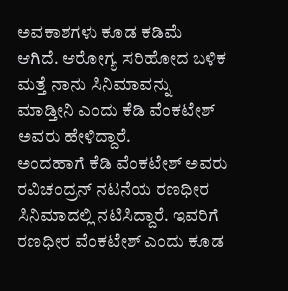ಅವಕಾಶಗಳು ಕೂಡ ಕಡಿಮೆ ಆಗಿದೆ. ಆರೋಗ್ಯ ಸರಿಹೋದ ಬಳಿಕ ಮತ್ತೆ ನಾನು ಸಿನಿಮಾವನ್ನು ಮಾಡ್ತೀನಿ ಎಂದು ಕೆಡಿ ವೆಂಕಟೇಶ್ ಅವರು ಹೇಳಿದ್ದಾರೆ.
ಅಂದಹಾಗೆ ಕೆಡಿ ವೆಂಕಟೇಶ್ ಅವರು ರವಿಚಂದ್ರನ್ ನಟನೆಯ ರಣಧೀರ ಸಿನಿಮಾದಲ್ಲಿ ನಟಿಸಿದ್ದಾರೆ. ಇವರಿಗೆ ರಣಧೀರ ವೆಂಕಟೇಶ್ ಎಂದು ಕೂಡ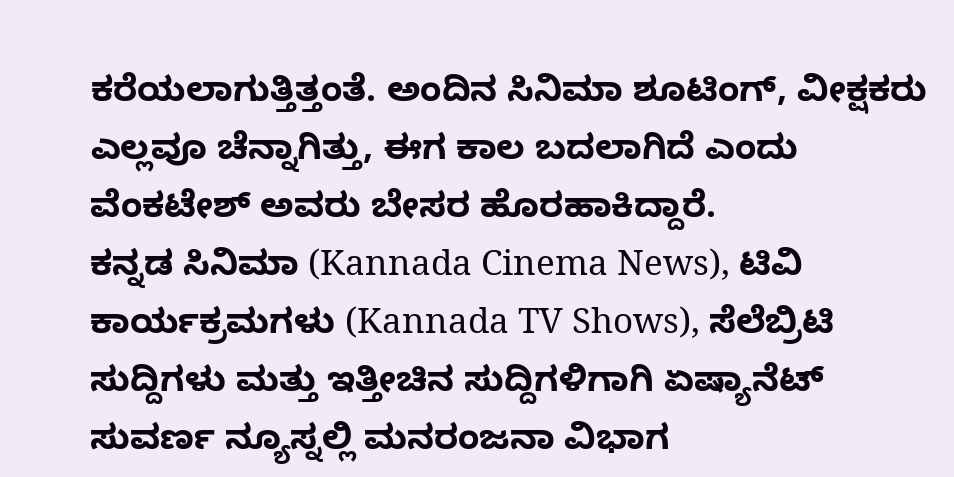ಕರೆಯಲಾಗುತ್ತಿತ್ತಂತೆ. ಅಂದಿನ ಸಿನಿಮಾ ಶೂಟಿಂಗ್, ವೀಕ್ಷಕರು ಎಲ್ಲವೂ ಚೆನ್ನಾಗಿತ್ತು, ಈಗ ಕಾಲ ಬದಲಾಗಿದೆ ಎಂದು ವೆಂಕಟೇಶ್ ಅವರು ಬೇಸರ ಹೊರಹಾಕಿದ್ದಾರೆ.
ಕನ್ನಡ ಸಿನಿಮಾ (Kannada Cinema News), ಟಿವಿ ಕಾರ್ಯಕ್ರಮಗಳು (Kannada TV Shows), ಸೆಲೆಬ್ರಿಟಿ ಸುದ್ದಿಗಳು ಮತ್ತು ಇತ್ತೀಚಿನ ಸುದ್ದಿಗಳಿಗಾಗಿ ಏಷ್ಯಾನೆಟ್ ಸುವರ್ಣ ನ್ಯೂಸ್ನಲ್ಲಿ ಮನರಂಜನಾ ವಿಭಾಗ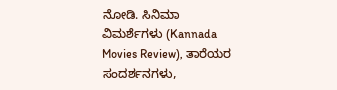ನೋಡಿ. ಸಿನಿಮಾ ವಿಮರ್ಶೆಗಳು (Kannada Movies Review), ತಾರೆಯರ ಸಂದರ್ಶನಗಳು,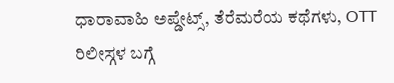ಧಾರಾವಾಹಿ ಅಪ್ಡೇಟ್ಸ್, ತೆರೆಮರೆಯ ಕಥೆಗಳು, OTT ರಿಲೀಸ್ಗಳ ಬಗ್ಗೆ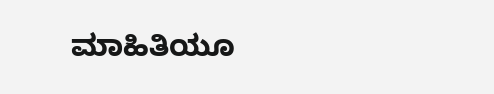ಮಾಹಿತಿಯೂ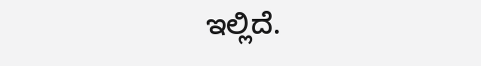ಇಲ್ಲಿದೆ.